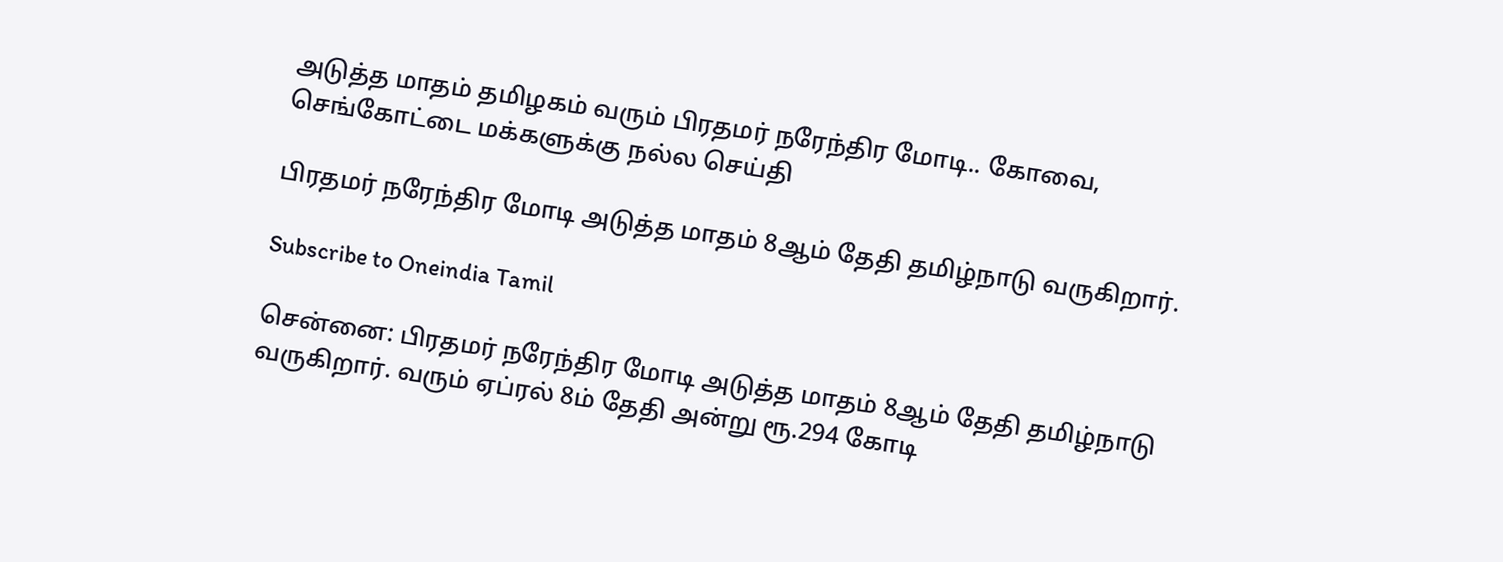அடுத்த மாதம் தமிழகம் வரும் பிரதமர் நரேந்திர மோடி.. கோவை, செங்கோட்டை மக்களுக்கு நல்ல செய்தி

பிரதமர் நரேந்திர மோடி அடுத்த மாதம் 8ஆம் தேதி தமிழ்நாடு வருகிறார்.

Subscribe to Oneindia Tamil

சென்னை: பிரதமர் நரேந்திர மோடி அடுத்த மாதம் 8ஆம் தேதி தமிழ்நாடு வருகிறார். வரும் ஏப்ரல் 8ம் தேதி அன்று ரூ.294 கோடி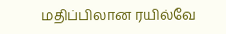மதிப்பிலான ரயில்வே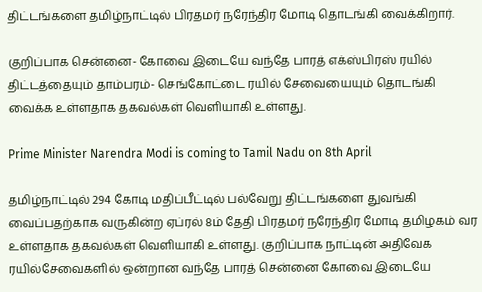திட்டங்களை தமிழ்நாட்டில் பிரதமர் நரேந்திர மோடி தொடங்கி வைக்கிறார்.

குறிப்பாக சென்னை- கோவை இடையே வந்தே பாரத் எக்ஸ்பிரஸ் ரயில் திட்டத்தையும் தாம்பரம்- செங்கோட்டை ரயில் சேவையையும் தொடங்கி வைக்க உள்ளதாக தகவல்கள் வெளியாகி உள்ளது.

Prime Minister Narendra Modi is coming to Tamil Nadu on 8th April

தமிழ்நாட்டில் 294 கோடி மதிப்பீட்டில் பல்வேறு திட்டங்களை துவங்கி வைப்பதற்காக வருகின்ற ஏப்ரல் 8ம் தேதி பிரதமர் நரேந்திர மோடி தமிழகம் வர உள்ளதாக தகவல்கள் வெளியாகி உள்ளது. குறிப்பாக நாட்டின் அதிவேக ரயில்சேவைகளில் ஒன்றான வந்தே பாரத் சென்னை கோவை இடையே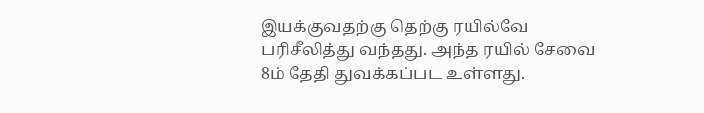இயக்குவதற்கு தெற்கு ரயில்வே பரிசீலித்து வந்தது. அந்த ரயில் சேவை 8ம் தேதி துவக்கப்பட உள்ளது.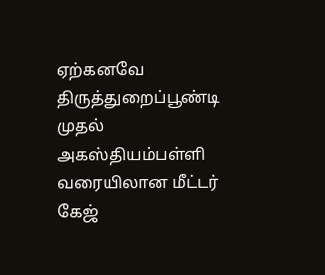ஏற்கனவே திருத்துறைப்பூண்டி முதல் அகஸ்தியம்பள்ளி வரையிலான மீட்டர் கேஜ்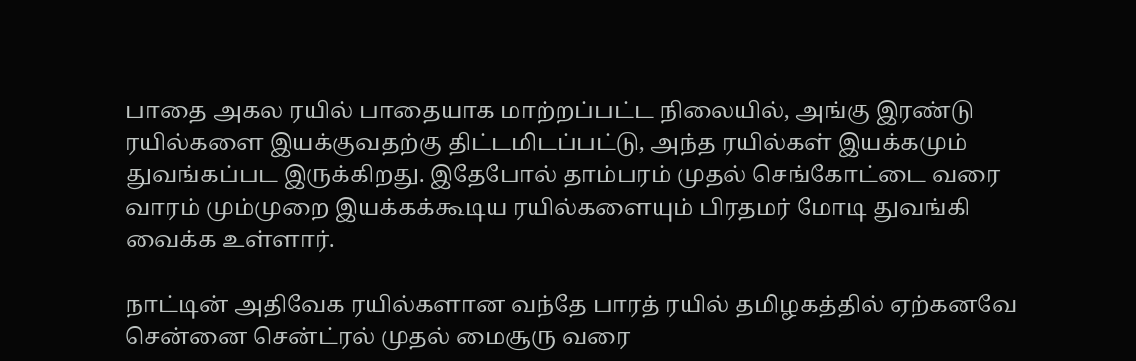பாதை அகல ரயில் பாதையாக மாற்றப்பட்ட நிலையில், அங்கு இரண்டு ரயில்களை இயக்குவதற்கு திட்டமிடப்பட்டு, அந்த ரயில்கள் இயக்கமும் துவங்கப்பட இருக்கிறது. இதேபோல் தாம்பரம் முதல் செங்கோட்டை வரை வாரம் மும்முறை இயக்கக்கூடிய ரயில்களையும் பிரதமர் மோடி துவங்கி வைக்க உள்ளார்.

நாட்டின் அதிவேக ரயில்களான வந்தே பாரத் ரயில் தமிழகத்தில் ஏற்கனவே சென்னை சென்ட்ரல் முதல் மைசூரு வரை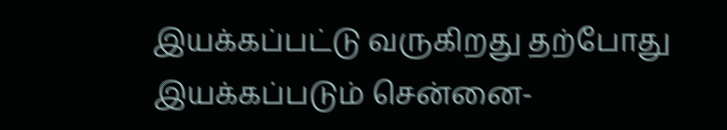இயக்கப்பட்டு வருகிறது தற்போது இயக்கப்படும் சென்னை-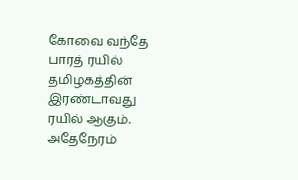கோவை வந்தே பாரத் ரயில் தமிழகத்தின் இரண்டாவது ரயில் ஆகும். அதேநேரம்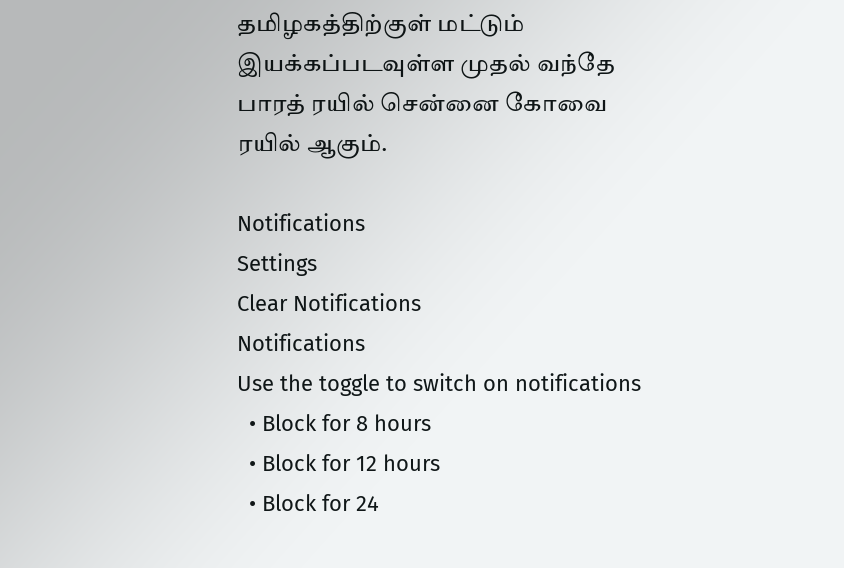தமிழகத்திற்குள் மட்டும் இயக்கப்படவுள்ள முதல் வந்தே பாரத் ரயில் சென்னை கோவை ரயில் ஆகும்.

Notifications
Settings
Clear Notifications
Notifications
Use the toggle to switch on notifications
  • Block for 8 hours
  • Block for 12 hours
  • Block for 24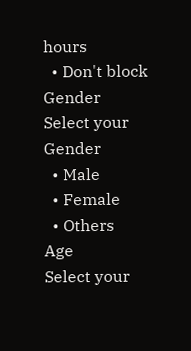hours
  • Don't block
Gender
Select your Gender
  • Male
  • Female
  • Others
Age
Select your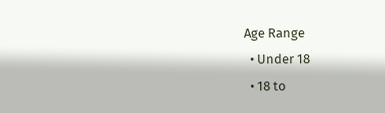Age Range
  • Under 18
  • 18 to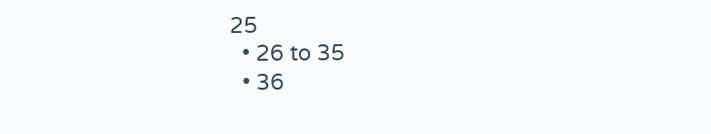25
  • 26 to 35
  • 36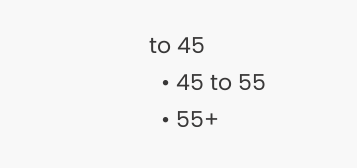to 45
  • 45 to 55
  • 55+